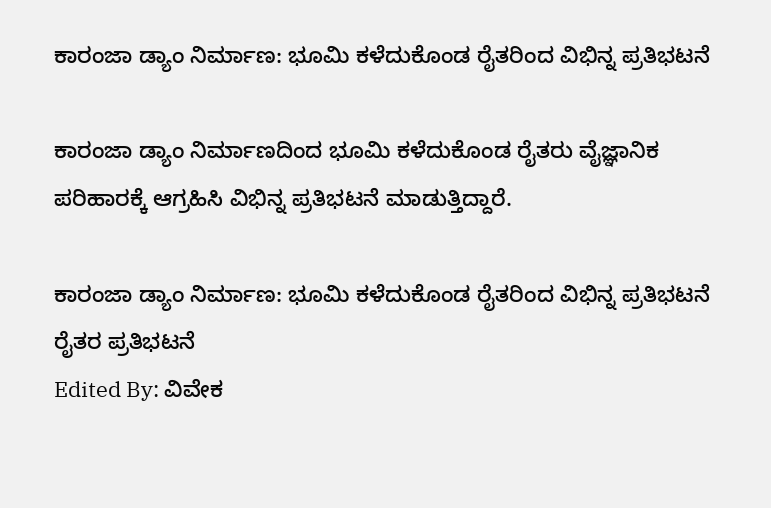ಕಾರಂಜಾ ಡ್ಯಾಂ ನಿರ್ಮಾಣ: ಭೂಮಿ ಕಳೆದುಕೊಂಡ ರೈತರಿಂದ ವಿಭಿನ್ನ ಪ್ರತಿಭಟನೆ

ಕಾರಂಜಾ ಡ್ಯಾಂ ನಿರ್ಮಾಣದಿಂದ‌ ಭೂಮಿ ಕಳೆದುಕೊಂಡ ರೈತರು ವೈಜ್ಞಾನಿಕ ಪರಿಹಾರಕ್ಕೆ ಆಗ್ರಹಿಸಿ ವಿಭಿನ್ನ ಪ್ರತಿಭಟನೆ ಮಾಡುತ್ತಿದ್ದಾರೆ.

ಕಾರಂಜಾ ಡ್ಯಾಂ ನಿರ್ಮಾಣ: ಭೂಮಿ ಕಳೆದುಕೊಂಡ ರೈತರಿಂದ ವಿಭಿನ್ನ ಪ್ರತಿಭಟನೆ
ರೈತರ ಪ್ರತಿಭಟನೆ
Edited By: ವಿವೇಕ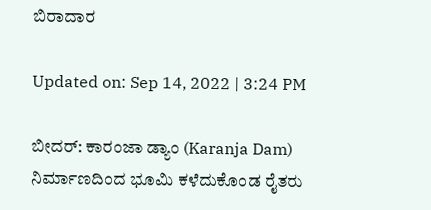ಬಿರಾದಾರ

Updated on: Sep 14, 2022 | 3:24 PM

ಬೀದರ್: ಕಾರಂಜಾ ಡ್ಯಾಂ (Karanja Dam) ನಿರ್ಮಾಣದಿಂದ‌ ಭೂಮಿ ಕಳೆದುಕೊಂಡ ರೈತರು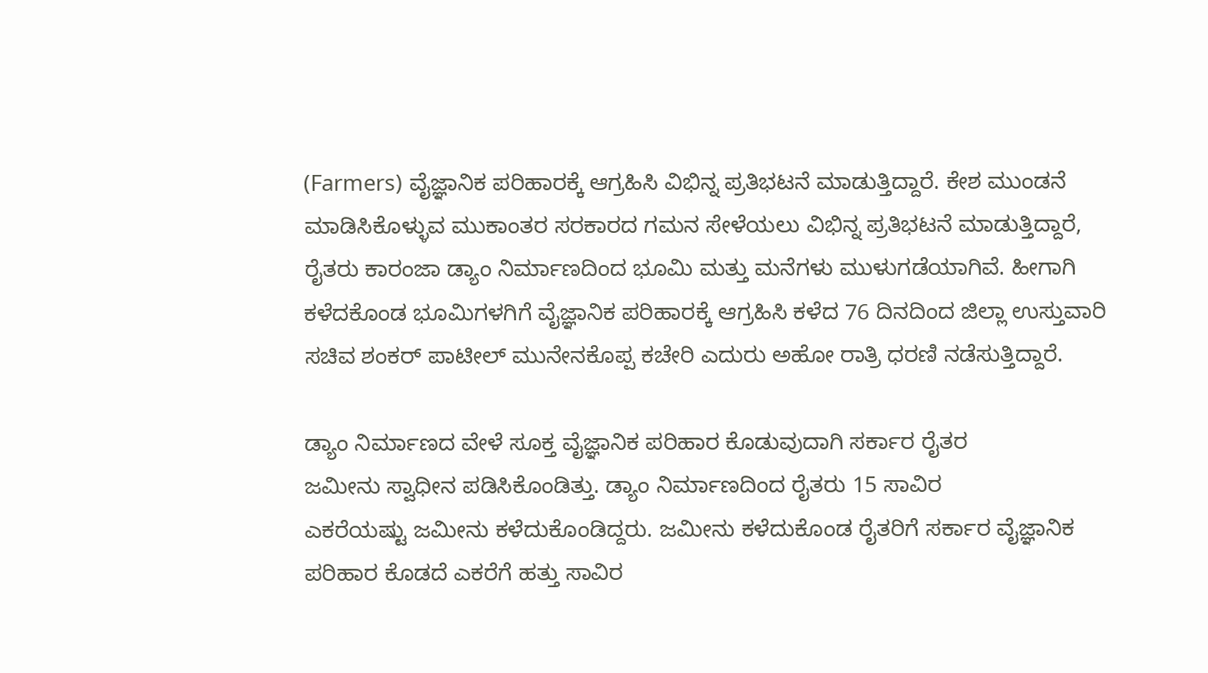(Farmers) ವೈಜ್ಞಾನಿಕ ಪರಿಹಾರಕ್ಕೆ ಆಗ್ರಹಿಸಿ ವಿಭಿನ್ನ ಪ್ರತಿಭಟನೆ ಮಾಡುತ್ತಿದ್ದಾರೆ. ಕೇಶ ಮುಂಡನೆ ಮಾಡಿಸಿಕೊಳ್ಳುವ‌ ಮುಕಾಂತರ ಸರಕಾರದ ಗಮನ ಸೇಳೆಯಲು ವಿಭಿನ್ನ ಪ್ರತಿಭಟನೆ ಮಾಡುತ್ತಿದ್ದಾರೆ, ರೈತರು ಕಾರಂಜಾ ಡ್ಯಾಂ ನಿರ್ಮಾಣದಿಂದ‌ ಭೂಮಿ ಮತ್ತು ಮನೆಗಳು ಮುಳುಗಡೆಯಾಗಿವೆ. ಹೀಗಾಗಿ ಕಳೆದಕೊಂಡ ಭೂಮಿಗಳಗಿಗೆ ವೈಜ್ಞಾನಿಕ ಪರಿಹಾರಕ್ಕೆ ಆಗ್ರಹಿಸಿ ಕಳೆದ 76 ದಿನದಿಂದ ಜಿಲ್ಲಾ ಉಸ್ತುವಾರಿ ಸಚಿವ ಶಂಕರ್ ಪಾಟೀಲ್ ಮುನೇನಕೊಪ್ಪ ಕಚೇರಿ ಎದುರು ಅಹೋ ರಾತ್ರಿ ಧರಣಿ ನಡೆಸುತ್ತಿದ್ದಾರೆ.

ಡ್ಯಾಂ‌ ನಿರ್ಮಾಣದ ವೇಳೆ ಸೂಕ್ತ ವೈಜ್ಞಾನಿಕ ಪರಿಹಾರ ಕೊಡುವುದಾಗಿ ಸರ್ಕಾರ ರೈತರ ಜಮೀನು ‌ಸ್ವಾಧೀನ‌ ಪಡಿಸಿಕೊಂಡಿತ್ತು. ಡ್ಯಾಂ‌ ನಿರ್ಮಾಣದಿಂದ ರೈತರು 15 ಸಾವಿರ ಎಕರೆಯಷ್ಟು ‌ಜಮೀನು‌ ಕಳೆದುಕೊಂಡಿದ್ದರು. ಜಮೀನು ಕಳೆದುಕೊಂಡ ‌ರೈತರಿಗೆ ಸರ್ಕಾರ ವೈಜ್ಞಾನಿಕ ಪರಿಹಾರ ಕೊಡದೆ ಎಕರೆಗೆ ಹತ್ತು ಸಾವಿರ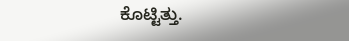ಕೊಟ್ಟಿತ್ತು.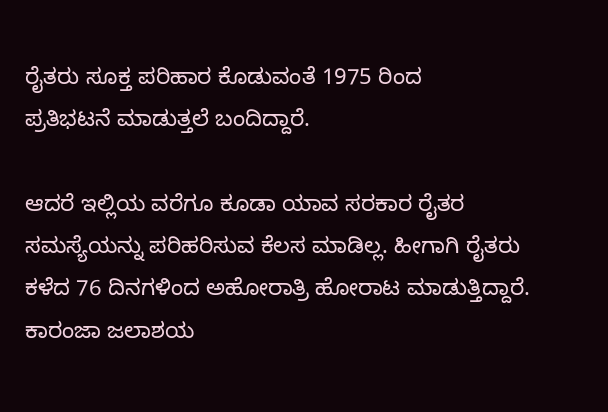ರೈತರು ಸೂಕ್ತ ಪರಿಹಾರ ಕೊಡುವಂತೆ 1975 ರಿಂದ ಪ್ರತಿಭಟನೆ ‌ಮಾಡುತ್ತಲೆ ಬಂದಿದ್ದಾರೆ.

ಆದರೆ ಇಲ್ಲಿಯ ವರೆಗೂ ಕೂಡಾ ಯಾವ ಸರಕಾರ ರೈತರ ಸಮಸ್ಯೆಯನ್ನು ಪರಿಹರಿಸುವ ಕೆಲಸ ಮಾಡಿಲ್ಲ. ಹೀಗಾಗಿ ರೈತರು ಕಳೆದ 76 ದಿನಗಳಿಂದ ಅಹೋರಾತ್ರಿ ಹೋರಾಟ ಮಾಡುತ್ತಿದ್ದಾರೆ. ಕಾರಂಜಾ ಜಲಾಶಯ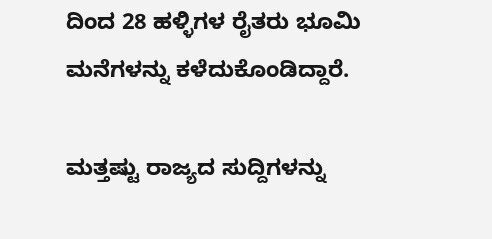ದಿಂದ 28 ಹಳ್ಳಿಗಳ ರೈತರು ಭೂಮಿ ಮನೆಗಳನ್ನು ಕಳೆದುಕೊಂಡಿದ್ದಾರೆ.

ಮತ್ತಷ್ಟು ರಾಜ್ಯದ ಸುದ್ದಿಗಳನ್ನು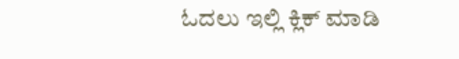ಓದಲು ಇಲ್ಲಿ ಕ್ಲಿಕ್ ಮಾಡಿ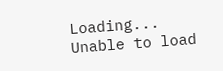Loading...
Unable to load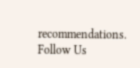recommendations.
Follow Us